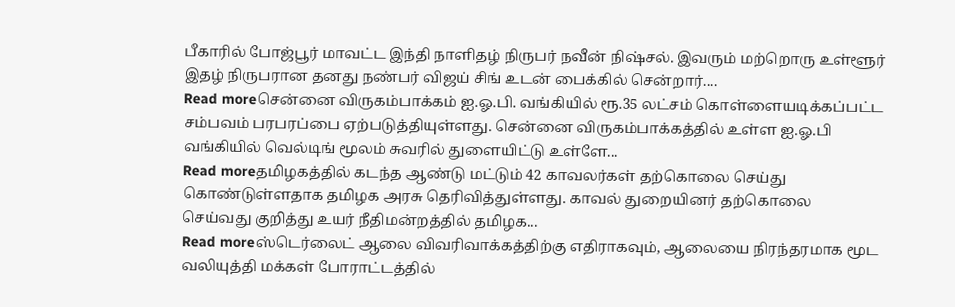பீகாரில் போஜ்பூர் மாவட்ட இந்தி நாளிதழ் நிருபர் நவீன் நிஷ்சல். இவரும் மற்றொரு உள்ளூர் இதழ் நிருபரான தனது நண்பர் விஜய் சிங் உடன் பைக்கில் சென்றார்....
Read moreசென்னை விருகம்பாக்கம் ஐ.ஓ.பி. வங்கியில் ரூ.35 லட்சம் கொள்ளையடிக்கப்பட்ட சம்பவம் பரபரப்பை ஏற்படுத்தியுள்ளது. சென்னை விருகம்பாக்கத்தில் உள்ள ஐ.ஓ.பி வங்கியில் வெல்டிங் மூலம் சுவரில் துளையிட்டு உள்ளே...
Read moreதமிழகத்தில் கடந்த ஆண்டு மட்டும் 42 காவலர்கள் தற்கொலை செய்து கொண்டுள்ளதாக தமிழக அரசு தெரிவித்துள்ளது. காவல் துறையினர் தற்கொலை செய்வது குறித்து உயர் நீதிமன்றத்தில் தமிழக...
Read moreஸ்டெர்லைட் ஆலை விவரிவாக்கத்திற்கு எதிராகவும், ஆலையை நிரந்தரமாக மூட வலியுத்தி மக்கள் போராட்டத்தில்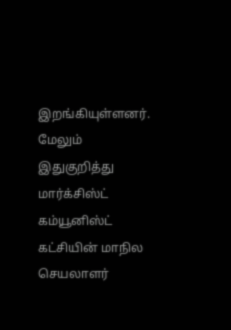இறங்கியுள்ளனர். மேலும் இதுகுறித்து மார்க்சிஸ்ட் கம்யூனிஸ்ட் கட்சியின் மாநில செயலாளர்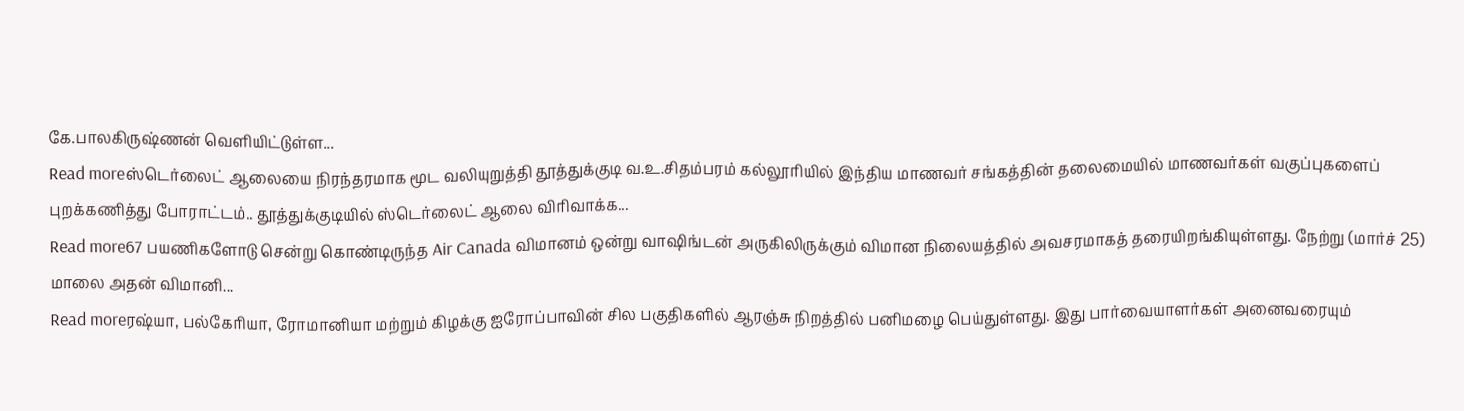கே.பாலகிருஷ்ணன் வெளியிட்டுள்ள...
Read moreஸ்டெர்லைட் ஆலையை நிரந்தரமாக மூட வலியுறுத்தி தூத்துக்குடி வ.உ.சிதம்பரம் கல்லூரியில் இந்திய மாணவர் சங்கத்தின் தலைமையில் மாணவர்கள் வகுப்புகளைப் புறக்கணித்து போராட்டம்.. தூத்துக்குடியில் ஸ்டெர்லைட் ஆலை விரிவாக்க...
Read more67 பயணிகளோடு சென்று கொண்டிருந்த Air Canada விமானம் ஒன்று வாஷிங்டன் அருகிலிருக்கும் விமான நிலையத்தில் அவசரமாகத் தரையிறங்கியுள்ளது. நேற்று (மார்ச் 25) மாலை அதன் விமானி...
Read moreரஷ்யா, பல்கேரியா, ரோமானியா மற்றும் கிழக்கு ஐரோப்பாவின் சில பகுதிகளில் ஆரஞ்சு நிறத்தில் பனிமழை பெய்துள்ளது. இது பார்வையாளர்கள் அனைவரையும்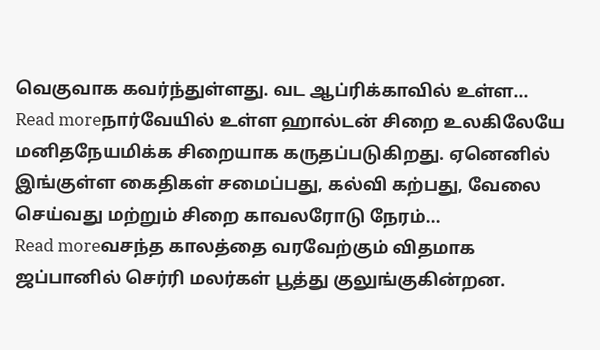வெகுவாக கவர்ந்துள்ளது. வட ஆப்ரிக்காவில் உள்ள...
Read moreநார்வேயில் உள்ள ஹால்டன் சிறை உலகிலேயே மனிதநேயமிக்க சிறையாக கருதப்படுகிறது. ஏனெனில் இங்குள்ள கைதிகள் சமைப்பது, கல்வி கற்பது, வேலை செய்வது மற்றும் சிறை காவலரோடு நேரம்...
Read moreவசந்த காலத்தை வரவேற்கும் விதமாக ஜப்பானில் செர்ரி மலர்கள் பூத்து குலுங்குகின்றன.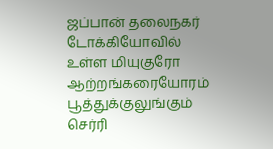ஜப்பான் தலைநகர் டோக்கியோவில் உள்ள மியுகுரோ ஆற்றங்கரையோரம் பூத்துக்குலுங்கும் செர்ரி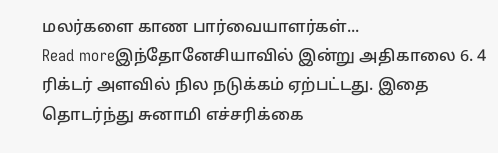மலர்களை காண பார்வையாளர்கள்...
Read moreஇந்தோனேசியாவில் இன்று அதிகாலை 6. 4 ரிக்டர் அளவில் நில நடுக்கம் ஏற்பட்டது. இதை தொடர்ந்து சுனாமி எச்சரிக்கை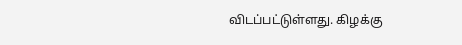விடப்பட்டுள்ளது. கிழக்கு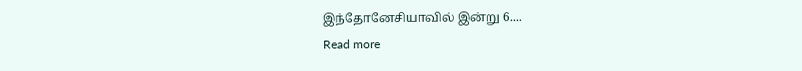இந்தோனேசியாவில் இன்று 6....
Read more